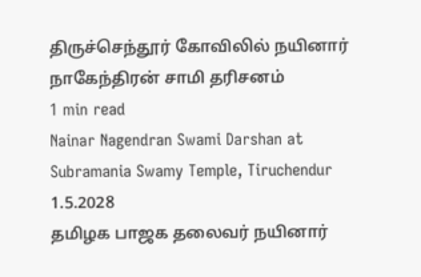திருச்செந்தூர் கோவிலில் நயினார் நாகேந்திரன் சாமி தரிசனம்
1 min read
Nainar Nagendran Swami Darshan at Subramania Swamy Temple, Tiruchendur
1.5.2028
தமிழக பாஜக தலைவர் நயினார்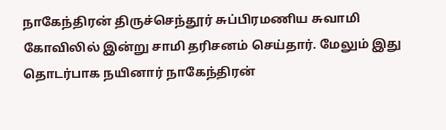நாகேந்திரன் திருச்செந்தூர் சுப்பிரமணிய சுவாமி கோவிலில் இன்று சாமி தரிசனம் செய்தார். மேலும் இது தொடர்பாக நயினார் நாகேந்திரன்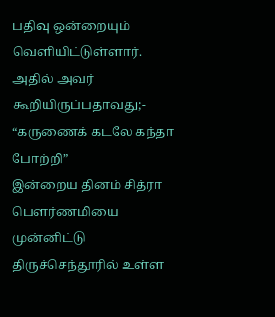பதிவு ஒன்றையும் வெளியிட்டுள்ளார். அதில் அவர் கூறியிருப்பதாவது;-
“கருணைக் கடலே கந்தா போற்றி”
இன்றைய தினம் சித்ரா பௌர்ணமியை முன்னிட்டு திருச்செந்தூரில் உள்ள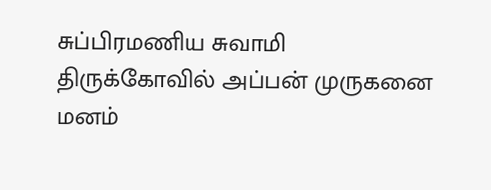சுப்பிரமணிய சுவாமி திருக்கோவில் அப்பன் முருகனை மனம்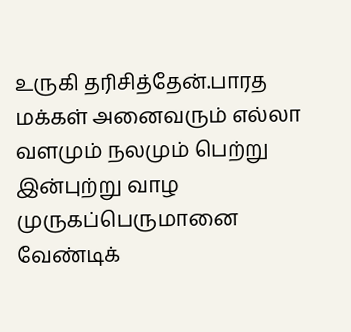உருகி தரிசித்தேன்.பாரத மக்கள் அனைவரும் எல்லா வளமும் நலமும் பெற்று இன்புற்று வாழ முருகப்பெருமானை வேண்டிக்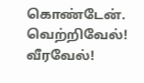கொண்டேன். வெற்றிவேல்! வீரவேல்!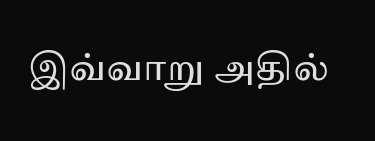இவ்வாறு அதில்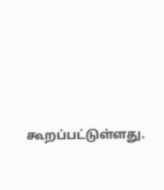கூறப்பட்டுள்ளது.